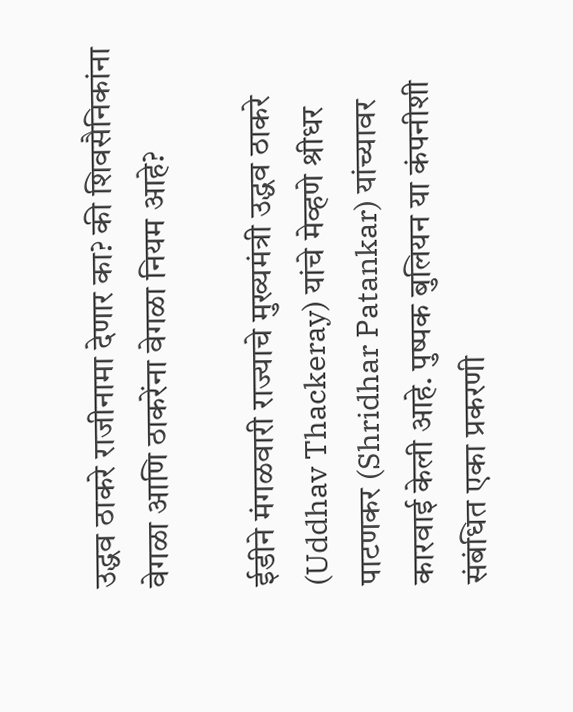उद्धव ठाकरे राजीनामा देणार का? की शिवसैनिकांना वेगळा आणि ठाकरेंना वेगळा नियम आहे?

ईडीने मंगळवारी राज्याचे मुख्यमंत्री उद्धव ठाकरे (Uddhav Thackeray) यांचे मेव्हणे श्रीधर पाटणकर (Shridhar Patankar) यांच्यावर कारवाई केली आहे. पुष्पक बुलियन या कंपनीशी संबंधित एका प्रकरणी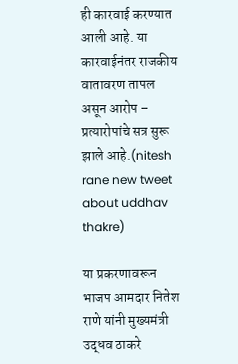ही कारवाई करण्यात आली आहे. या कारवाईनंतर राजकीय वातावरण तापल असून आरोप – प्रत्यारोपांचे सत्र सुरू झाले आहे.(nitesh rane new tweet about uddhav thakre)

या प्रकरणावरून भाजप आमदार नितेश राणे यांनी मुख्यमंत्री उद्धव ठाकरे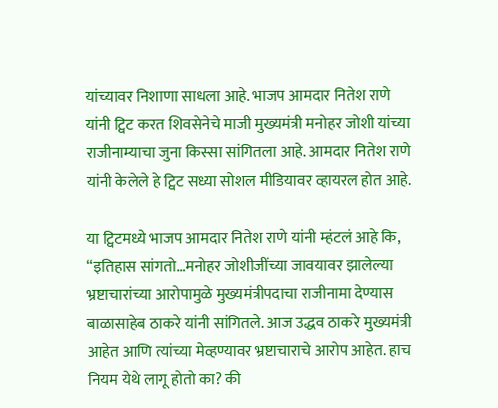यांच्यावर निशाणा साधला आहे. भाजप आमदार नितेश राणे यांनी ट्विट करत शिवसेनेचे माजी मुख्यमंत्री मनोहर जोशी यांच्या राजीनाम्याचा जुना किस्सा सांगितला आहे. आमदार नितेश राणे यांनी केलेले हे ट्विट सध्या सोशल मीडियावर व्हायरल होत आहे.

या ट्विटमध्ये भाजप आमदार नितेश राणे यांनी म्हंटलं आहे कि, “इतिहास सांगतो…मनोहर जोशीजींच्या जावयावर झालेल्या भ्रष्टाचारांच्या आरोपामुळे मुख्यमंत्रीपदाचा राजीनामा देण्यास बाळासाहेब ठाकरे यांनी सांगितले. आज उद्धव ठाकरे मुख्यमंत्री आहेत आणि त्यांच्या मेव्हण्यावर भ्रष्टाचाराचे आरोप आहेत. हाच नियम येथे लागू होतो का? की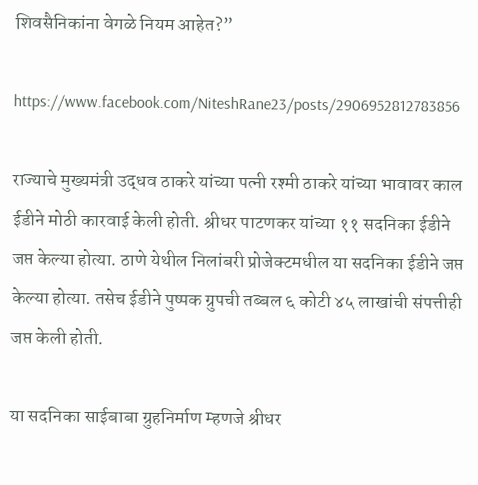शिवसैनिकांना वेगळे नियम आहेत?”

https://www.facebook.com/NiteshRane23/posts/2906952812783856

राज्याचे मुख्यमंत्री उद्धव ठाकरे यांच्या पत्नी रश्मी ठाकरे यांच्या भावावर काल ईडीने मोठी कारवाई केली होती. श्रीधर पाटणकर यांच्या ११ सदनिका ईडीने जप्त केल्या होत्या. ठाणे येथील निलांबरी प्रोजेक्टमधील या सदनिका ईडीने जप्त केल्या होत्या. तसेच ईडीने पुष्पक ग्रुपची तब्बल ६ कोटी ४५ लाखांची संपत्तीही जप्त केली होती.

या सदनिका साईबाबा ग्रुहनिर्माण म्हणजे श्रीधर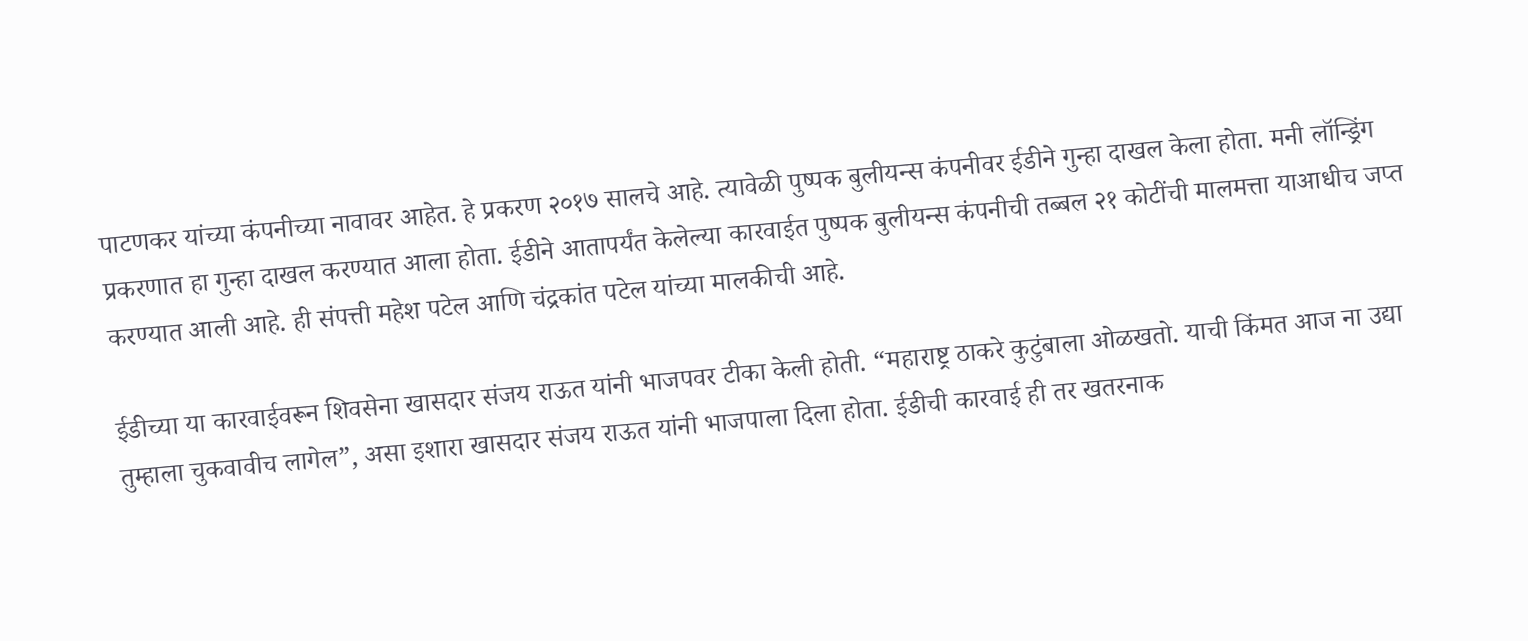पाटणकर यांच्या कंपनीच्या नावावर आहेत. हे प्रकरण २०१७ सालचे आहे. त्यावेळी पुष्पक बुलीयन्स कंपनीवर ईडीने गुन्हा दाखल केला होता. मनी लॉन्ड्रिंग प्रकरणात हा गुन्हा दाखल करण्यात आला होता. ईडीने आतापर्यंत केलेल्या कारवाईत पुष्पक बुलीयन्स कंपनीची तब्बल २१ कोटींची मालमत्ता याआधीच जप्त करण्यात आली आहे. ही संपत्ती महेश पटेल आणि चंद्रकांत पटेल यांच्या मालकीची आहे.

ईडीच्या या कारवाईवरून शिवसेना खासदार संजय राऊत यांनी भाजपवर टीका केली होती. “महाराष्ट्र ठाकरे कुटुंबाला ओळखतो. याची किंमत आज ना उद्या तुम्हाला चुकवावीच लागेल”, असा इशारा खासदार संजय राऊत यांनी भाजपाला दिला होता. ईडीची कारवाई ही तर खतरनाक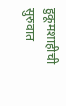हुकूमशाहीची सुरुवात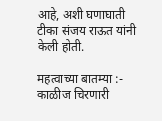आहे, अशी घणाघाती टीका संजय राऊत यांनी केली होती.

महत्वाच्या बातम्या :-
काळीज चिरणारी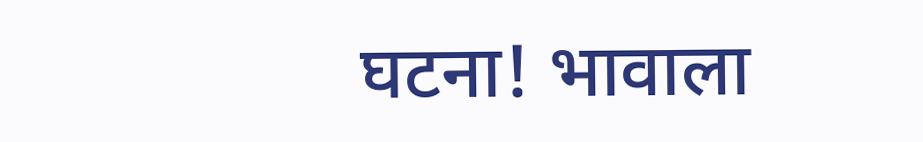घटना! भावाला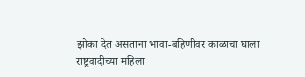झोका देत असताना भावा-बहिणीवर काळाचा घाला
राष्ट्रवादीच्या महिला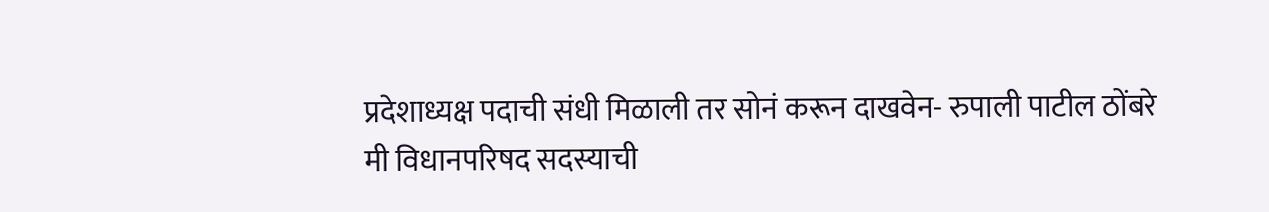प्रदेशाध्यक्ष पदाची संधी मिळाली तर सोनं करून दाखवेन- रुपाली पाटील ठोंबरे
मी विधानपरिषद सदस्याची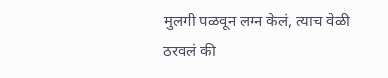मुलगी पळवून लग्न केलं, त्याच वेळी ठरवलं की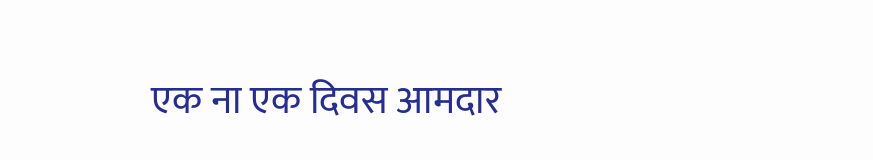एक ना एक दिवस आमदार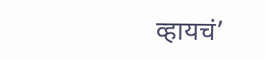व्हायचं’